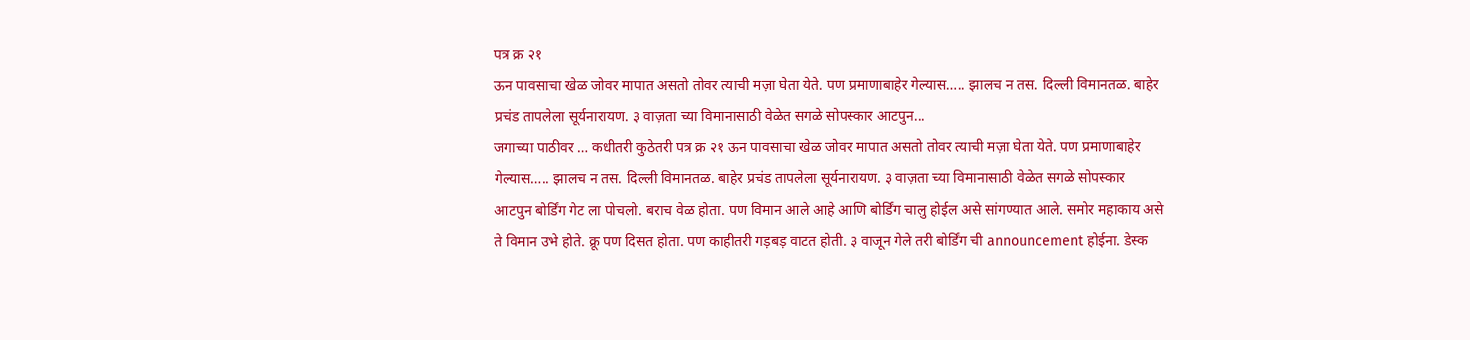पत्र क्र २१
ऊन पावसाचा खेळ जोवर मापात असतो तोवर त्याची मज़ा घेता येते. पण प्रमाणाबाहेर गेल्यास….. झालच न तस. दिल्ली विमानतळ. बाहेर प्रचंड तापलेला सूर्यनारायण. ३ वाज़ता च्या विमानासाठी वेळेत सगळे सोपस्कार आटपुन...
जगाच्या पाठीवर … कधीतरी कुठेतरी पत्र क्र २१ ऊन पावसाचा खेळ जोवर मापात असतो तोवर त्याची मज़ा घेता येते. पण प्रमाणाबाहेर गेल्यास….. झालच न तस. दिल्ली विमानतळ. बाहेर प्रचंड तापलेला सूर्यनारायण. ३ वाज़ता च्या विमानासाठी वेळेत सगळे सोपस्कार आटपुन बोर्डिंग गेट ला पोचलो. बराच वेळ होता. पण विमान आले आहे आणि बोर्डिंग चालु होईल असे सांगण्यात आले. समोर महाकाय असे ते विमान उभे होते. क्रू पण दिसत होता. पण काहीतरी गड़बड़ वाटत होती. ३ वाजून गेले तरी बोर्डिंग ची announcement होईना. डेस्क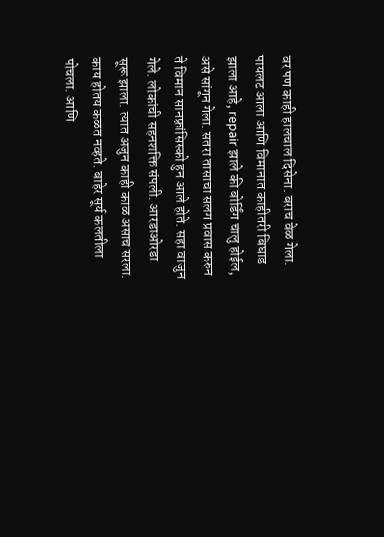वर पण काही हालचाल दिसेना. बराच वेळ गेला. पायलट आला आणि विमानात काहीतरी बिघाड झाला आहे, repair झाले की बोर्डिंग चालु होईल, असे सांगून गेला. सतरा तासाचा सलग प्रवास करुन ते विमान सानफ़्रांसिस्को हुन आले होते. सहा वाजुन गेले. लोकांची सहनशक्ति संपली. आरडाओरडा सूरू झाला. त्यात अजुन काही काळ असाच सरला. काय होतय कळत नव्हते. बाहेर सूर्य कलतीला पोचला. आणि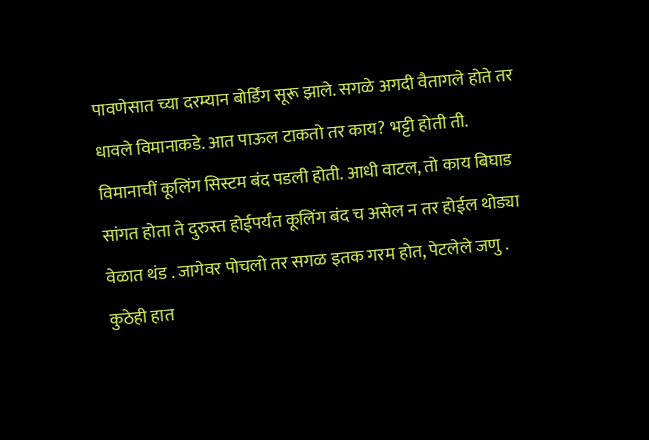पावणेसात च्या दरम्यान बोर्डिंग सूरू झाले. सगळे अगदी वैतागले होते तर धावले विमानाकडे. आत पाऊल टाकतो तर काय? भट्टी होती ती. विमानाचीं कूलिंग सिस्टम बंद पडली होती. आधी वाटल, तो काय बिघाड सांगत होता ते दुरुस्त होईपर्यंत कूलिंग बंद च असेल न तर होईल थोड्या वेळात थंड . जागेवर पोचलो तर सगळ इतक गरम होत, पेटलेले जणु . कुठेही हात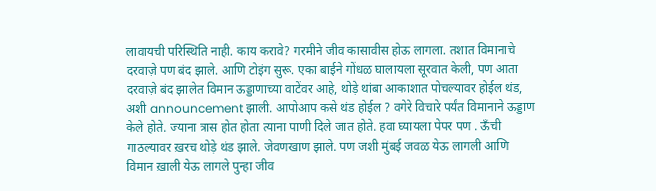लावायची परिस्थिति नाही. काय करावे? गरमीने जीव कासावीस होऊ लागला. तशात विमानाचे दरवाज़े पण बंद झाले. आणि टोइंग सुरू. एका बाईने गोंधळ घालायला सूरवात केली, पण आता दरवाज़े बंद झालेत विमान ऊड्डाणाच्या वाटेंवर आहे, थोड़े थांबा आकाशात पोचल्यावर होईल थंड, अशी announcement झाली. आपोआप कसे थंड होईल ? वगेरे विचारे पर्यंत विमानाने ऊड्डाण केले होते. ज्याना त्रास होत होता त्याना पाणी दिले जात होते. हवा घ्यायला पेपर पण . ऊँची गाठल्यावर ख़रच थोड़े थंड झाले. जेवणखाण झाले. पण जशी मुंबई जवळ येऊ लागली आणि विमान ख़ाली येऊ लागले पुन्हा जीव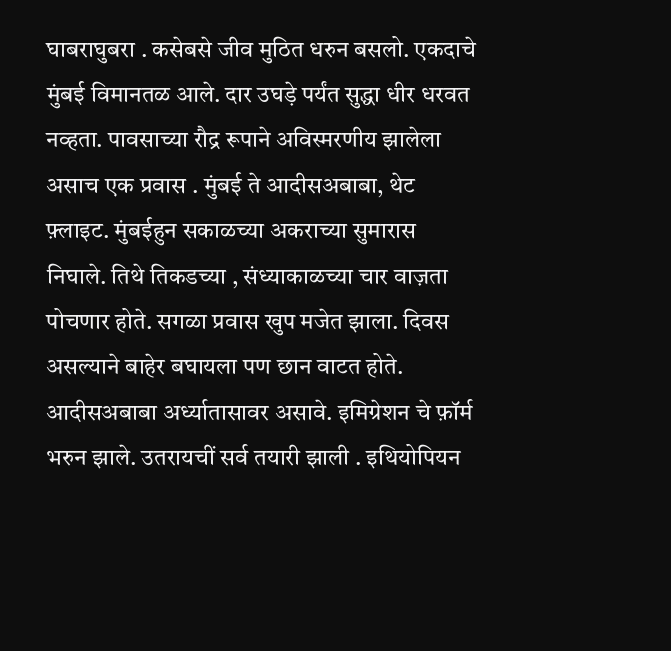घाबराघुबरा . कसेबसे जीव मुठित धरुन बसलो. एकदाचे मुंबई विमानतळ आले. दार उघड़े पर्यंत सुद्धा धीर धरवत नव्हता. पावसाच्या रौद्र रूपाने अविस्मरणीय झालेला असाच एक प्रवास . मुंबई ते आदीसअबाबा, थेट फ़्लाइट. मुंबईहुन सकाळच्या अकराच्या सुमारास निघाले. तिथे तिकडच्या , संध्याकाळच्या चार वाज़ता पोचणार होते. सगळा प्रवास खुप मजेत झाला. दिवस असल्याने बाहेर बघायला पण छान वाटत होते. आदीसअबाबा अर्ध्यातासावर असावे. इमिग्रेशन चे फ़ॉर्म भरुन झाले. उतरायचीं सर्व तयारी झाली . इथियोपियन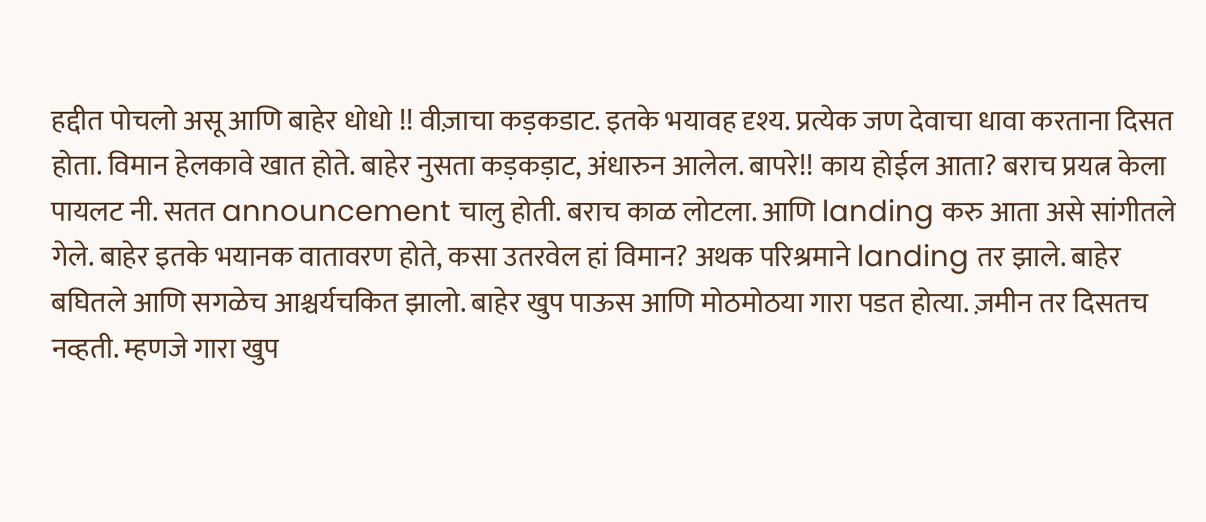हद्दीत पोचलो असू आणि बाहेर धोधो !! वीज़ाचा कड़कडाट. इतके भयावह दृश्य. प्रत्येक जण देवाचा धावा करताना दिसत होता. विमान हेलकावे खात होते. बाहेर नुसता कड़कड़ाट, अंधारुन आलेल. बापरे!! काय होईल आता? बराच प्रयत्न केला पायलट नी. सतत announcement चालु होती. बराच काळ लोटला. आणि landing करु आता असे सांगीतले गेले. बाहेर इतके भयानक वातावरण होते, कसा उतरवेल हां विमान? अथक परिश्रमाने landing तर झाले. बाहेर बघितले आणि सगळेच आश्चर्यचकित झालो. बाहेर खुप पाऊस आणि मोठमोठया गारा पडत होत्या. ज़मीन तर दिसतच नव्हती. म्हणजे गारा खुप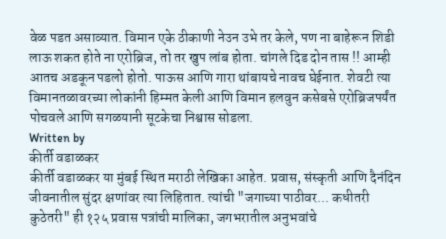वेळ पडत असाव्यात. विमान एके ठीकाणी नेउन उभे तर केले, पण ना बाहेरून शिडी लाऊ शकत होते ना एरोब्रिज, तो तर खुप लांब होता. चांगले दिड दोन तास !! आम्ही आतच अडकून पडलो होतो. पाऊस आणि गारा थांबायचे नावच घेईनात. शेवटी त्या विमानतळावरच्या लोकांनी हिम्मत केली आणि विमान हलवुन कसेबसे एरोब्रिजपर्यंत पोचवले आणि सगळयानी सूटकेचा निश्वास सोडला.
Written by
कीर्ती वडाळकर
कीर्ती वडाळकर या मुंबई स्थित मराठी लेखिका आहेत. प्रवास, संस्कृती आणि दैनंदिन जीवनातील सुंदर क्षणांवर त्या लिहितात. त्यांची "जगाच्या पाठीवर... कधीतरी कुठेतरी" ही १२५ प्रवास पत्रांची मालिका, जगभरातील अनुभवांचे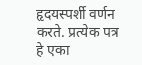हृदयस्पर्शी वर्णन करते. प्रत्येक पत्र हे एका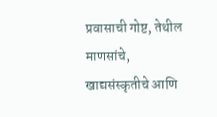प्रवासाची गोष्ट, तेथील माणसांचे, खाद्यसंस्कृतीचे आणि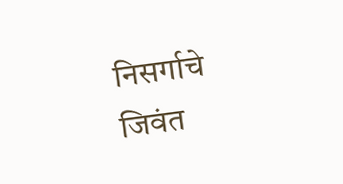निसर्गाचे जिवंत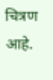चित्रण आहे.